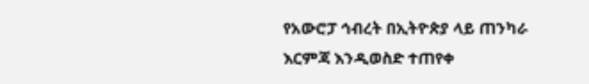የአውሮፓ ኅብረት በኢትዮጵያ ላይ ጠንካራ እርምጃ እንዲወስድ ተጠየቀ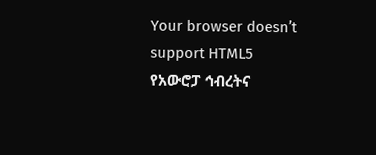Your browser doesn’t support HTML5
የአውሮፓ ኅብረትና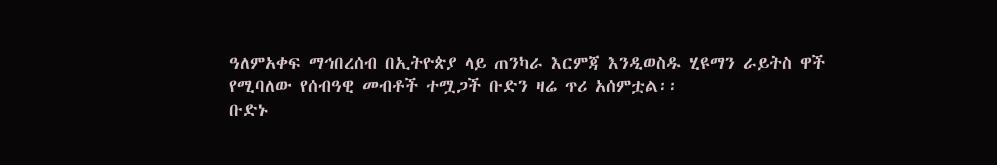ዓለምአቀፍ ማኅበረሰብ በኢትዮጵያ ላይ ጠንካራ እርምጃ እንዲወስዱ ሂዩማን ራይትስ ዋች የሚባለው የሰብዓዊ መብቶች ተሟጋች ቡድን ዛሬ ጥሪ አሰምቷል፡፡
ቡድኑ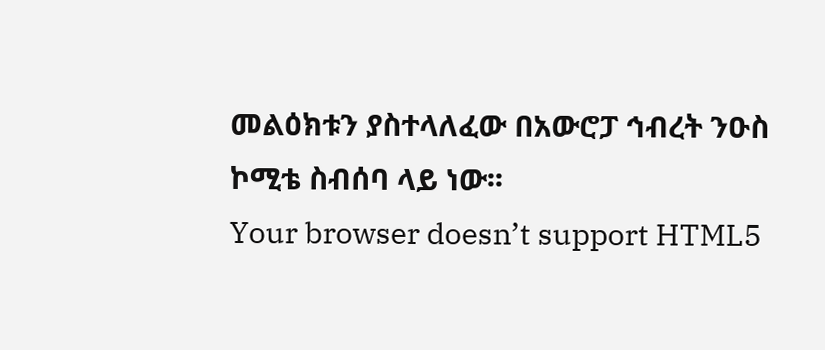መልዕክቱን ያስተላለፈው በአውሮፓ ኅብረት ንዑስ ኮሚቴ ስብሰባ ላይ ነው፡፡
Your browser doesn’t support HTML5